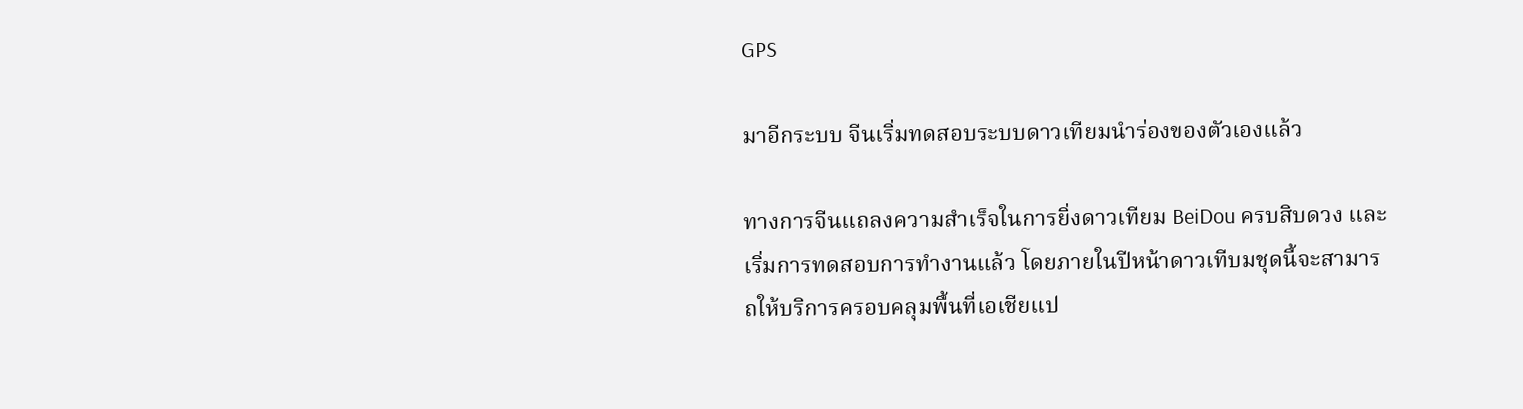GPS

มาอีกระบบ จีนเริ่มทดสอบระบบดาวเทียมนำร่องของตัวเองแล้ว

ทางการจีนแถลงความสำเร็จในการยิ่งดาวเทียม BeiDou ครบสิบดวง และเริ่มการทดสอบการทำงานแล้ว โดยภายในปีหน้าดาวเทีบมชุดนี้จะสามารถให้บริการครอบคลุมพื้นที่เอเชียแป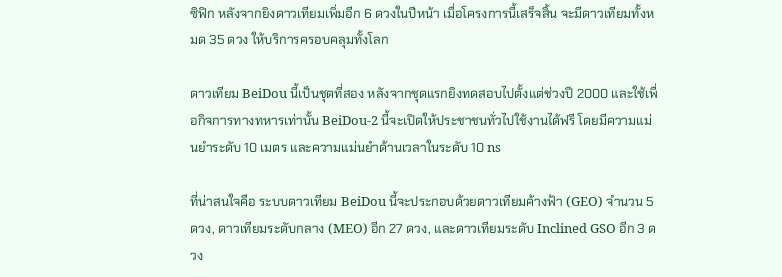ซิฟิก หลังจากยิงดาวเทียมเพิ่มอีก 6 ดวงในปีหน้า เมื่อโครงการนี้เสร็จสิ้น จะมีดาวเทียมทั้งหมด 35 ดวง ให้บริการครอบคลุมทั้งโลก

ดาวเทียม BeiDou นี้เป็นชุดที่สอง หลังจากชุดแรกยิงทดสอบไปตั้งแต่ช่วงปี 2000 และใช้เพื่อกิจการทางทหารเท่านั้น BeiDou-2 นี้จะเปิดให้ประชาชนทั่วไปใช้งานได้ฟรี โดยมีความแม่นยำระดับ 10 เมตร และความแม่นยำด้านเวลาในระดับ 10 ns

ที่น่าสนใจคือ ระบบดาวเทียม BeiDou นี้จะประกอบด้วยดาวเทียมค้างฟ้า (GEO) จำนวน 5 ดวง, ดาวเทียมระดับกลาง (MEO) อีก 27 ดวง, และดาวเทียมระดับ Inclined GSO อีก 3 ดวง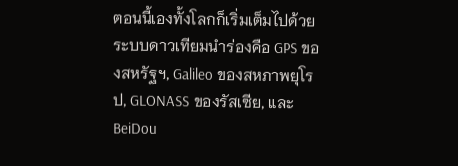ตอนนี้เองทั้งโลกก็เริ่มเต็มไปด้วยระบบดาวเทียมนำร่องคือ GPS ของสหรัฐฯ, Galileo ของสหภาพยุโรป, GLONASS ของรัสเซีย, และ BeiDou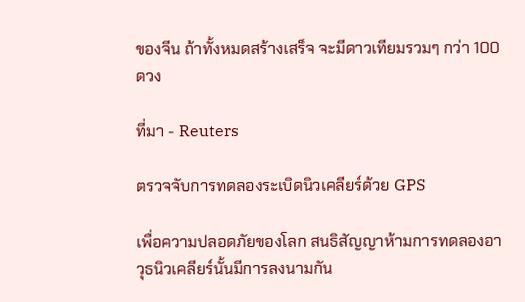ของจีน ถ้าทั้งหมดสร้างเสร็จ จะมีดาวเทียมรวมๆ กว่า 100 ดวง

ที่มา - Reuters

ตรวจจับการทดลองระเบิดนิวเคลียร์ด้วย GPS

เพื่อความปลอดภัยของโลก สนธิสัญญาห้ามการทดลองอาวุธนิวเคลียร์นั้นมีการลงนามกัน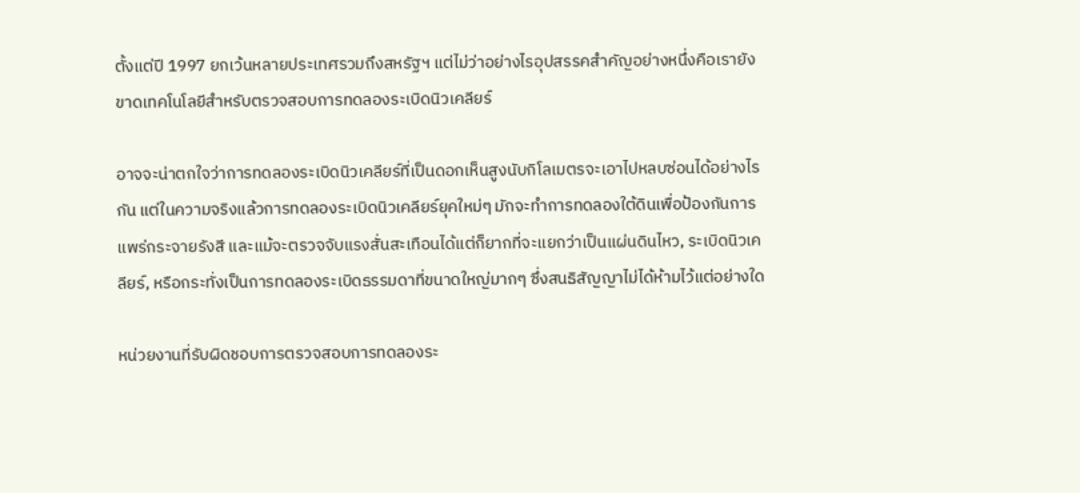ตั้งแต่ปี 1997 ยกเว้นหลายประเทศรวมถึงสหรัฐฯ แต่ไม่ว่าอย่างไรอุปสรรคสำคัญอย่างหนึ่งคือเรายังขาดเทคโนโลยีสำหรับตรวจสอบการทดลองระเบิดนิวเคลียร์

อาจจะน่าตกใจว่าการทดลองระเบิดนิวเคลียร์ที่เป็นดอกเห็นสูงนับกิโลเมตรจะเอาไปหลบซ่อนได้อย่างไรกัน แต่ในความจริงแล้วการทดลองระเบิดนิวเคลียร์ยุคใหม่ๆ มักจะทำการทดลองใต้ดินเพื่อป้องกันการแพร่กระจายรังสี และแม้จะตรวจจับแรงสั่นสะเทือนได้แต่ก็ยากที่จะแยกว่าเป็นแผ่นดินไหว, ระเบิดนิวเคลียร์, หรือกระทั่งเป็นการทดลองระเบิดธรรมดาที่ขนาดใหญ่มากๆ ซึ่งสนธิสัญญาไม่ได้ห้ามไว้แต่อย่างใด

หน่วยงานที่รับผิดชอบการตรวจสอบการทดลองระ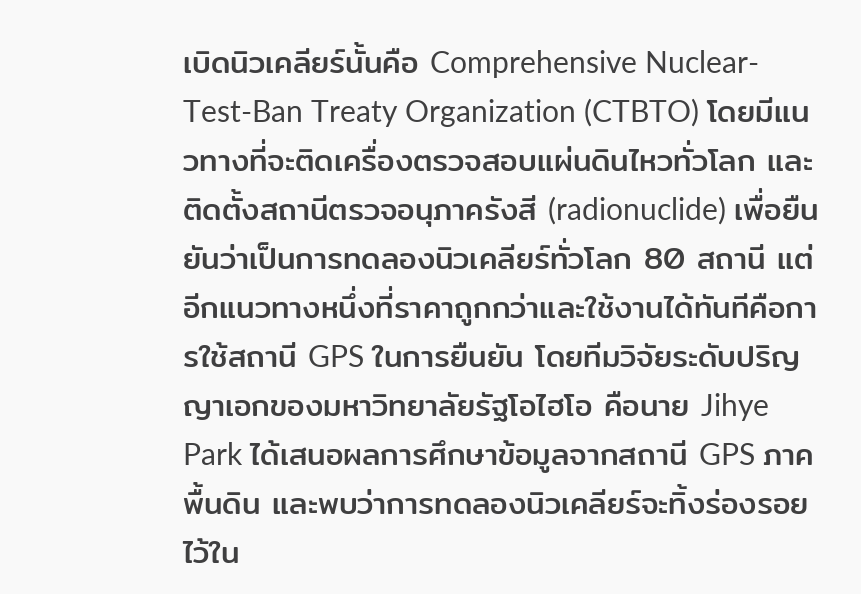เบิดนิวเคลียร์นั้นคือ Comprehensive Nuclear-Test-Ban Treaty Organization (CTBTO) โดยมีแนวทางที่จะติดเครื่องตรวจสอบแผ่นดินไหวทั่วโลก และติดตั้งสถานีตรวจอนุภาครังสี (radionuclide) เพื่อยืนยันว่าเป็นการทดลองนิวเคลียร์ทั่วโลก 80 สถานี แต่อีกแนวทางหนึ่งที่ราคาถูกกว่าและใช้งานได้ทันทีคือการใช้สถานี GPS ในการยืนยัน โดยทีมวิจัยระดับปริญญาเอกของมหาวิทยาลัยรัฐโอไฮโอ คือนาย Jihye Park ได้เสนอผลการศึกษาข้อมูลจากสถานี GPS ภาคพื้นดิน และพบว่าการทดลองนิวเคลียร์จะทิ้งร่องรอยไว้ใน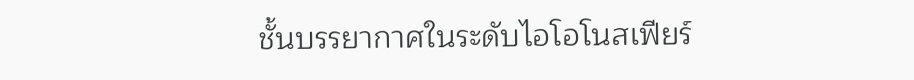ชั้นบรรยากาศในระดับไอโอโนสเฟียร์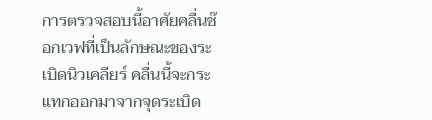การตรวจสอบนี้อาศัยคลื่นช๊อกเวฟที่เป็นลักษณะของระเบิดนิวเคลียร์ คลื่นนี้จะกระแทกออกมาจากจุดระเบิด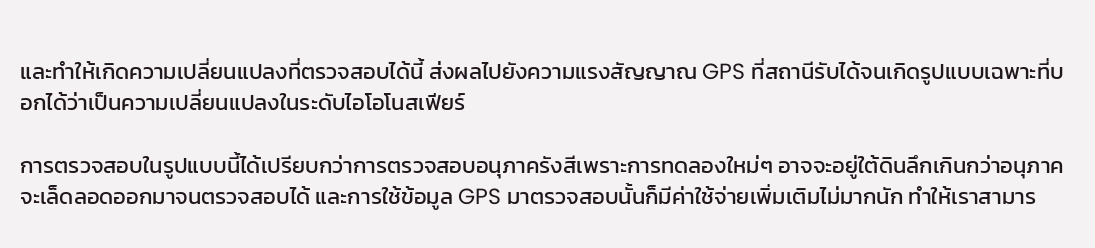และทำให้เกิดความเปลี่ยนแปลงที่ตรวจสอบได้นี้ ส่งผลไปยังความแรงสัญญาณ GPS ที่สถานีรับได้จนเกิดรูปแบบเฉพาะที่บอกได้ว่าเป็นความเปลี่ยนแปลงในระดับไอโอโนสเฟียร์

การตรวจสอบในรูปแบบนี้ได้เปรียบกว่าการตรวจสอบอนุภาครังสีเพราะการทดลองใหม่ๆ อาจจะอยู่ใต้ดินลึกเกินกว่าอนุภาคจะเล็ดลอดออกมาจนตรวจสอบได้ และการใช้ข้อมูล GPS มาตรวจสอบนั้นก็มีค่าใช้จ่ายเพิ่มเติมไม่มากนัก ทำให้เราสามาร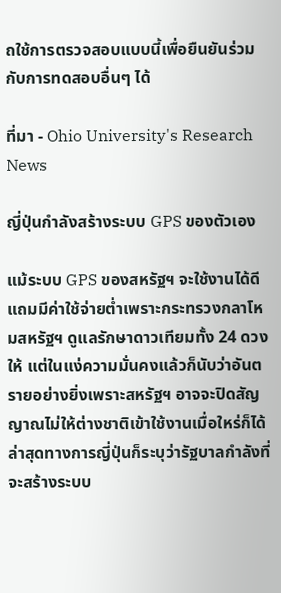ถใช้การตรวจสอบแบบนี้เพื่อยืนยันร่วมกับการทดสอบอื่นๆ ได้

ที่มา - Ohio University's Research News

ญี่ปุ่นกำลังสร้างระบบ GPS ของตัวเอง

แม้ระบบ GPS ของสหรัฐฯ จะใช้งานได้ดีแถมมีค่าใช้จ่ายต่ำเพราะกระทรวงกลาโหมสหรัฐฯ ดูแลรักษาดาวเทียมทั้ง 24 ดวงให้ แต่ในแง่ความมั่นคงแล้วก็นับว่าอันตรายอย่างยิ่งเพราะสหรัฐฯ อาจจะปิดสัญญาณไม่ให้ต่างชาติเข้าใช้งานเมื่อใหร่ก็ได้ ล่าสุดทางการญี่ปุ่นก็ระบุว่ารัฐบาลกำลังที่จะสร้างระบบ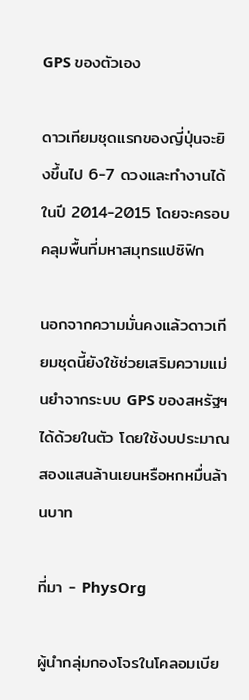GPS ของตัวเอง

ดาวเทียมชุดแรกของญี่ปุ่นจะยิงขึ้นไป 6-7 ดวงและทำงานได้ในปี 2014-2015 โดยจะครอบคลุมพื้นที่มหาสมุทรแปซิฟิก

นอกจากความมั่นคงแล้วดาวเทียมชุดนี้ยังใช้ช่วยเสริมความแม่นยำจากระบบ GPS ของสหรัฐฯ ได้ด้วยในตัว โดยใช้งบประมาณสองแสนล้านเยนหรือหกหมื่นล้านบาท

ที่มา - PhysOrg

ผู้นำกลุ่มกองโจรในโคลอมเบีย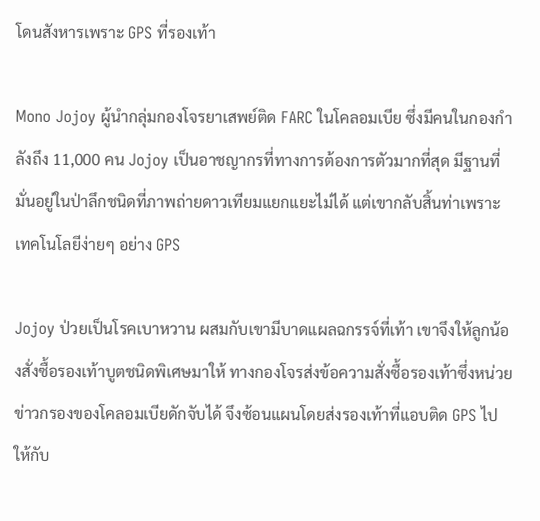โดนสังหารเพราะ GPS ที่รองเท้า

Mono Jojoy ผู้นำกลุ่มกองโจรยาเสพย์ติด FARC ในโคลอมเบีย ซึ่งมีคนในกองกำลังถึง 11,000 คน Jojoy เป็นอาชญากรที่ทางการต้องการตัวมากที่สุด มีฐานที่มั่นอยู่ในป่าลึกชนิดที่ภาพถ่ายดาวเทียมแยกแยะไม่ได้ แต่เขากลับสิ้นท่าเพราะเทคโนโลยีง่ายๆ อย่าง GPS

Jojoy ป่วยเป็นโรคเบาหวาน ผสมกับเขามีบาดแผลฉกรรจ์ที่เท้า เขาจึงให้ลูกน้องสั่งซื้อรองเท้าบูตชนิดพิเศษมาให้ ทางกองโจรส่งข้อความสั่งซื้อรองเท้าซึ่งหน่วยข่าวกรองของโคลอมเบียดักจับได้ จึงซ้อนแผนโดยส่งรองเท้าที่แอบติด GPS ไปให้กับ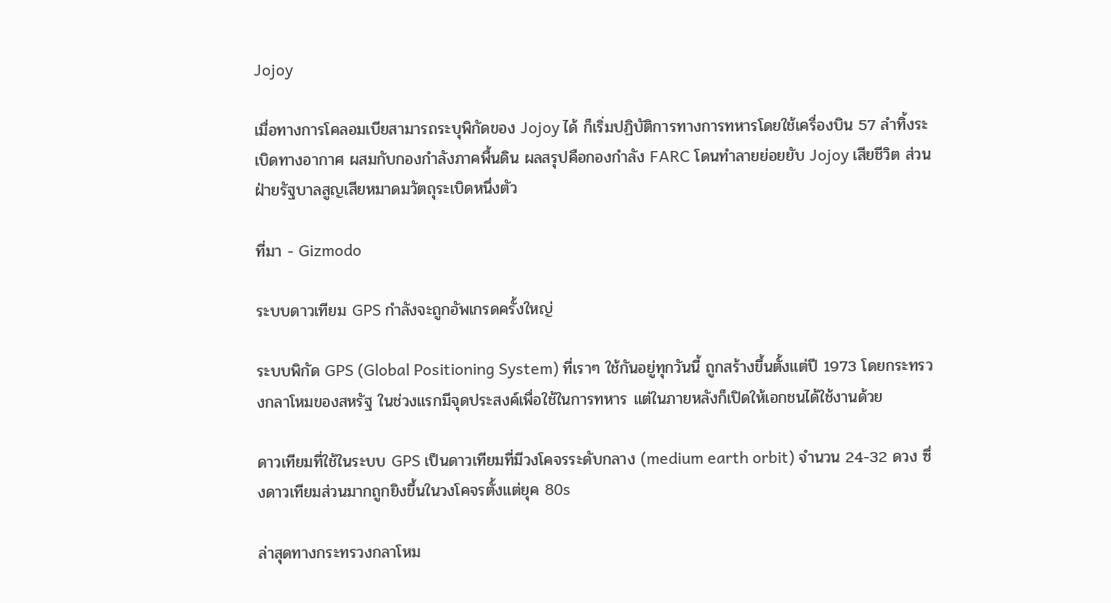Jojoy

เมื่อทางการโคลอมเบียสามารถระบุพิกัดของ Jojoy ได้ ก็เริ่มปฏิบัติการทางการทหารโดยใช้เครื่องบิน 57 ลำทิ้งระเบิดทางอากาศ ผสมกับกองกำลังภาคพื้นดิน ผลสรุปคือกองกำลัง FARC โดนทำลายย่อยยับ Jojoy เสียชีวิต ส่วนฝ่ายรัฐบาลสูญเสียหมาดมวัตถุระเบิดหนึ่งตัว

ที่มา - Gizmodo

ระบบดาวเทียม GPS กำลังจะถูกอัพเกรดครั้งใหญ่

ระบบพิกัด GPS (Global Positioning System) ที่เราๆ ใช้กันอยู่ทุกวันนี้ ถูกสร้างขึ้นตั้งแต่ปี 1973 โดยกระทรวงกลาโหมของสหรัฐ ในช่วงแรกมีจุดประสงค์เพื่อใช้ในการทหาร แต่ในภายหลังก็เปิดให้เอกชนได้ใช้งานด้วย

ดาวเทียมที่ใช้ในระบบ GPS เป็นดาวเทียมที่มีวงโคจรระดับกลาง (medium earth orbit) จำนวน 24-32 ดวง ซึ่งดาวเทียมส่วนมากถูกยิงขึ้นในวงโคจรตั้งแต่ยุค 80s

ล่าสุดทางกระทรวงกลาโหม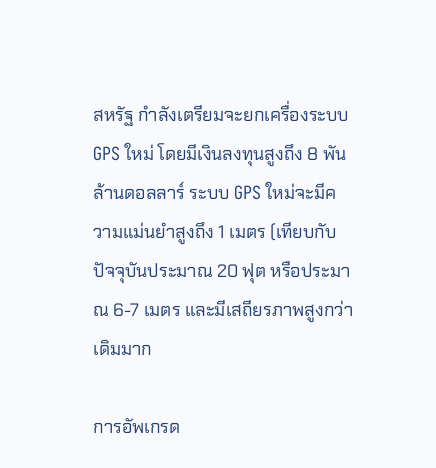สหรัฐ กำลังเตรียมจะยกเครื่องระบบ GPS ใหม่ โดยมีเงินลงทุนสูงถึง 8 พันล้านดอลลาร์ ระบบ GPS ใหม่จะมีความแม่นยำสูงถึง 1 เมตร (เทียบกับปัจจุบันประมาณ 20 ฟุต หรือประมาณ 6-7 เมตร และมีเสถียรภาพสูงกว่าเดิมมาก

การอัพเกรด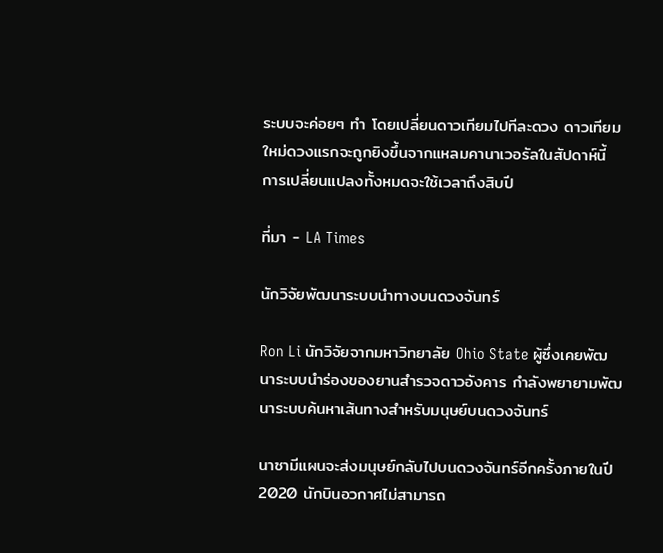ระบบจะค่อยๆ ทำ โดยเปลี่ยนดาวเทียมไปทีละดวง ดาวเทียมใหม่ดวงแรกจะถูกยิงขึ้นจากแหลมคานาเวอรัลในสัปดาห์นี้ การเปลี่ยนแปลงทั้งหมดจะใช้เวลาถึงสิบปี

ที่มา - LA Times

นักวิจัยพัฒนาระบบนำทางบนดวงจันทร์

Ron Li นักวิจัยจากมหาวิทยาลัย Ohio State ผู้ซึ่งเคยพัฒนาระบบนำร่องของยานสำรวจดาวอังคาร กำลังพยายามพัฒนาระบบค้นหาเส้นทางสำหรับมนุษย์บนดวงจันทร์

นาซามีแผนจะส่งมนุษย์กลับไปบนดวงจันทร์อีกครั้งภายในปี 2020 นักบินอวกาศไม่สามารถ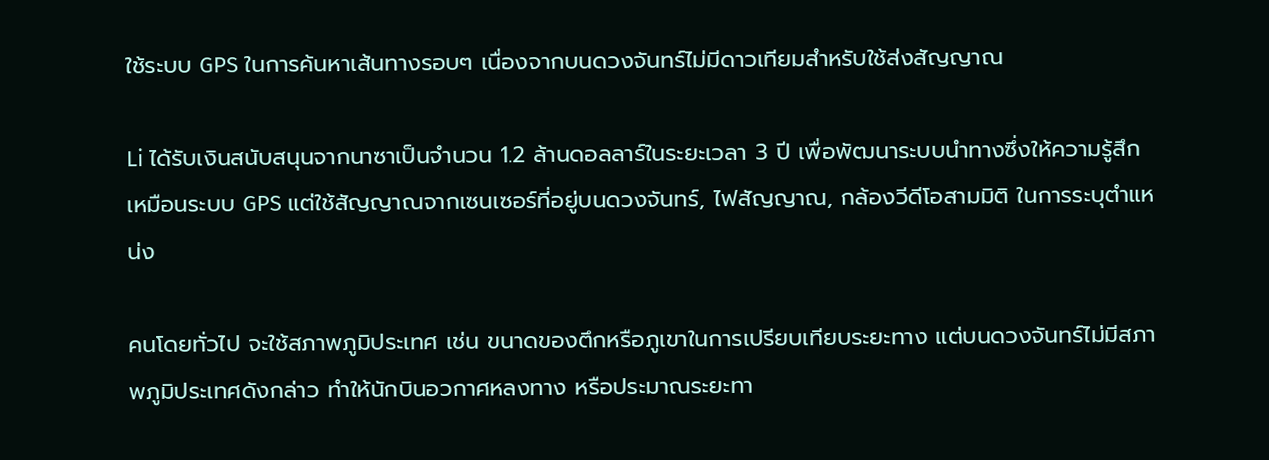ใช้ระบบ GPS ในการค้นหาเส้นทางรอบๆ เนื่องจากบนดวงจันทร์ไม่มีดาวเทียมสำหรับใช้ส่งสัญญาณ

Li ได้รับเงินสนับสนุนจากนาซาเป็นจำนวน 1.2 ล้านดอลลาร์ในระยะเวลา 3 ปี เพื่อพัฒนาระบบนำทางซึ่งให้ความรู้สึกเหมือนระบบ GPS แต่ใช้สัญญาณจากเซนเซอร์ที่อยู่บนดวงจันทร์, ไฟสัญญาณ, กล้องวีดีโอสามมิติ ในการระบุตำแหน่ง

คนโดยทั่วไป จะใช้สภาพภูมิประเทศ เช่น ขนาดของตึกหรือภูเขาในการเปรียบเทียบระยะทาง แต่บนดวงจันทร์ไม่มีสภาพภูมิประเทศดังกล่าว ทำให้นักบินอวกาศหลงทาง หรือประมาณระยะทา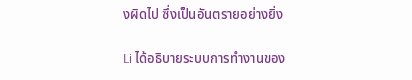งผิดไป ซึ่งเป็นอันตรายอย่างยิ่ง

Li ได้อธิบายระบบการทำงานของ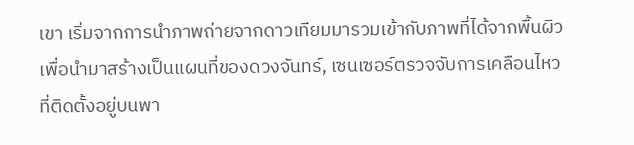เขา เริ่มจากการนำภาพถ่ายจากดาวเทียมมารวมเข้ากับภาพที่ได้จากพื้นผิว เพื่อนำมาสร้างเป็นแผนที่ของดวงจันทร์, เซนเซอร์ตรวจจับการเคลือนไหวที่ติดตั้งอยู่บนพา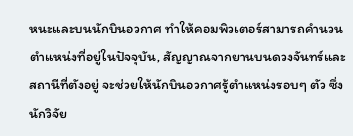หนะและบนนักบินอวกาศ ทำให้คอมพิวเตอร์สามารถคำนวนตำแหน่งที่อยู่ในปัจจุบัน, สัญญาณจากยานบนดวงจันทร์และสถานีที่ตังอยู่ จะช่วยให้นักบินอวกาศรู้ตำแหน่งรอบๆ ตัว ซึ่งนักวิจัย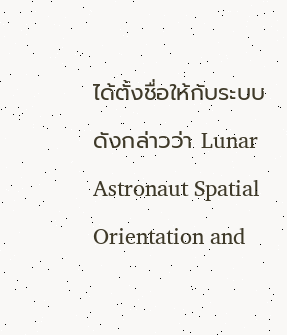ได้ตั้งชื่อให้กับระบบดังกล่าวว่า Lunar Astronaut Spatial Orientation and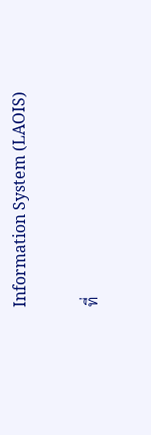Information System (LAOIS)

ที่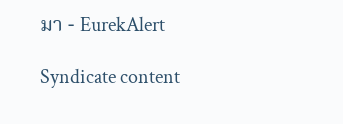มา - EurekAlert

Syndicate content